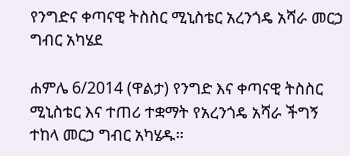የንግድና ቀጣናዊ ትስስር ሚኒስቴር አረንጎዴ አሻራ መርኃ ግብር አካሄደ

ሐምሌ 6/2014 (ዋልታ) የንግድ እና ቀጣናዊ ትስስር ሚኒስቴር እና ተጠሪ ተቋማት የአረንጎዴ አሻራ ችግኝ ተከላ መርኃ ግብር አካሄዱ።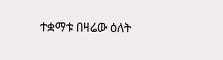ተቋማቱ በዛሬው ዕለት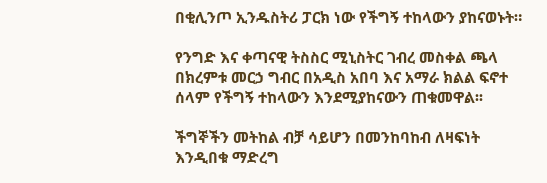በቂሊንጦ ኢንዱስትሪ ፓርክ ነው የችግኝ ተከላውን ያከናወኑት።

የንግድ እና ቀጣናዊ ትስስር ሚኒስትር ገብረ መስቀል ጫላ በክረምቱ መርኃ ግብር በአዲስ አበባ እና አማራ ክልል ፍኖተ ሰላም የችግኝ ተከላውን እንደሚያከናውን ጠቁመዋል፡፡

ችግኞችን መትከል ብቻ ሳይሆን በመንከባከብ ለዛፍነት እንዲበቁ ማድረግ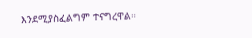እንደሚያስፈልግም ተናግረዋል።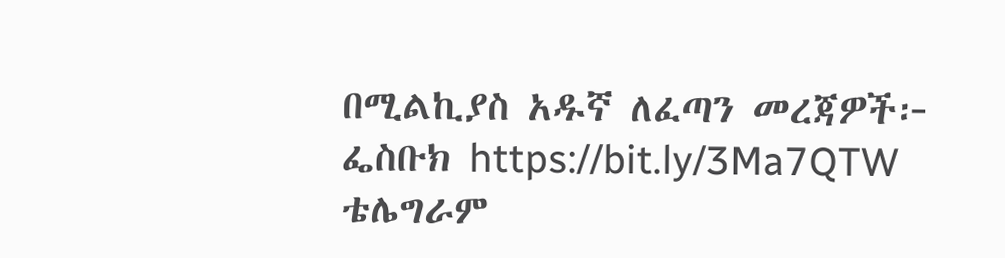በሚልኪያስ አዱኛ ለፈጣን መረጃዎች፦ ፌስቡክ https://bit.ly/3Ma7QTW ቴሌግራም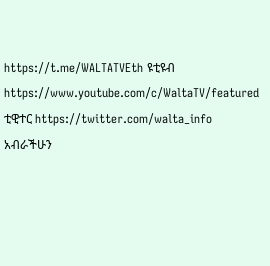https://t.me/WALTATVEth ዩቲዩብ https://www.youtube.com/c/WaltaTV/featured ቲዊተር https://twitter.com/walta_info አብራችሁን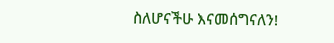ስለሆናችሁ እናመሰግናለን!